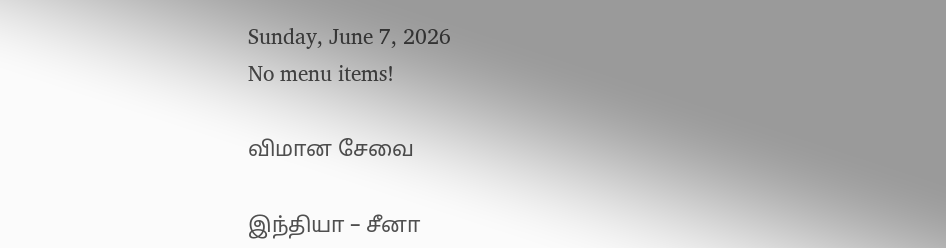Sunday, June 7, 2026
No menu items!

விமான சேவை

இந்தியா – சீனா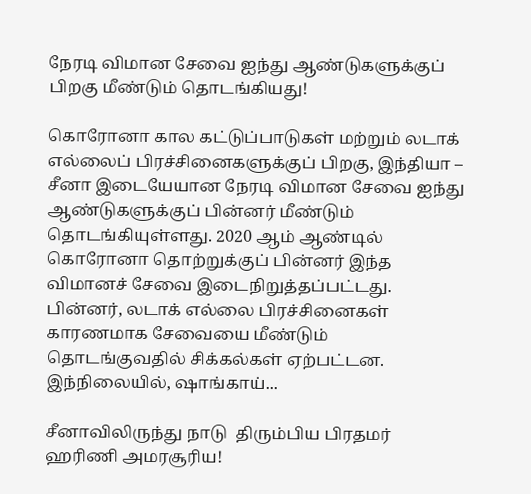நேரடி விமான சேவை ஐந்து ஆண்டுகளுக்குப் பிறகு மீண்டும் தொடங்கியது!

கொரோனா கால கட்டுப்பாடுகள் மற்றும் லடாக் எல்லைப் பிரச்சினைகளுக்குப் பிறகு, இந்தியா – சீனா இடையேயான நேரடி விமான சேவை ஐந்து ஆண்டுகளுக்குப் பின்னர் மீண்டும் தொடங்கியுள்ளது. 2020 ஆம் ஆண்டில் கொரோனா தொற்றுக்குப் பின்னர் இந்த விமானச் சேவை இடைநிறுத்தப்பட்டது. பின்னர், லடாக் எல்லை பிரச்சினைகள் காரணமாக சேவையை மீண்டும் தொடங்குவதில் சிக்கல்கள் ஏற்பட்டன. இந்நிலையில், ஷாங்காய்...

சீனாவிலிருந்து நாடு  திரும்பிய பிரதமர் ஹரிணி அமரசூரிய!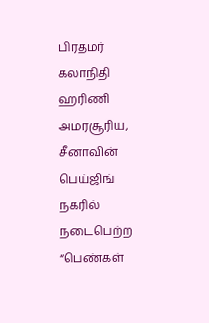பிரதமர் கலாநிதி ஹரிணி அமரசூரிய, சீனாவின் பெய்ஜிங் நகரில் நடைபெற்ற “பெண்கள்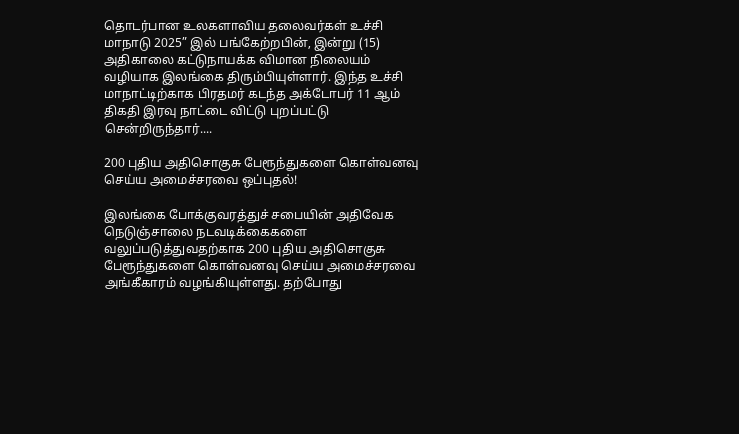தொடர்பான உலகளாவிய தலைவர்கள் உச்சி மாநாடு 2025” இல் பங்கேற்றபின், இன்று (15) அதிகாலை கட்டுநாயக்க விமான நிலையம் வழியாக இலங்கை திரும்பியுள்ளார். இந்த உச்சி மாநாட்டிற்காக பிரதமர் கடந்த அக்டோபர் 11 ஆம் திகதி இரவு நாட்டை விட்டு புறப்பட்டு சென்றிருந்தார்....

200 புதிய அதிசொகுசு பேரூந்துகளை கொள்வனவு செய்ய அமைச்சரவை ஒப்புதல்!

இலங்கை போக்குவரத்துச் சபையின் அதிவேக நெடுஞ்சாலை நடவடிக்கைகளை வலுப்படுத்துவதற்காக 200 புதிய அதிசொகுசு பேரூந்துகளை கொள்வனவு செய்ய அமைச்சரவை அங்கீகாரம் வழங்கியுள்ளது. தற்போது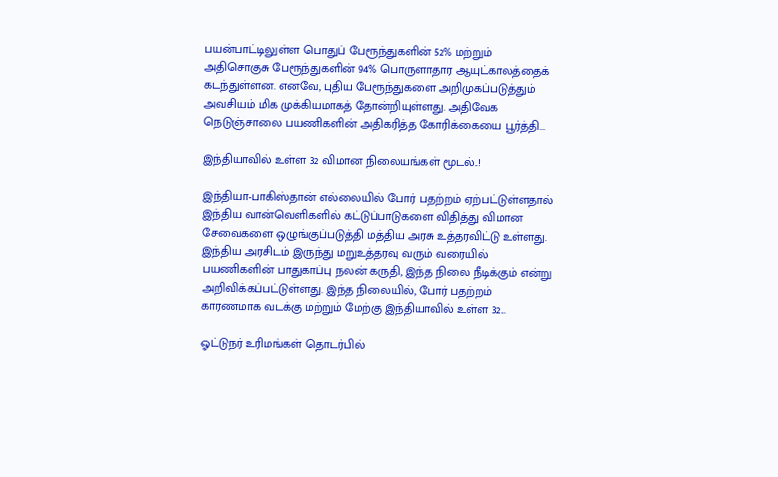பயன்பாட்டிலுள்ள பொதுப் பேரூந்துகளின் 52% மற்றும் அதிசொகுசு பேரூந்துகளின் 94% பொருளாதார ஆயுட்காலத்தைக் கடந்துள்ளன. எனவே, புதிய பேரூந்துகளை அறிமுகப்படுத்தும் அவசியம் மிக முக்கியமாகத் தோன்றியுள்ளது. அதிவேக நெடுஞ்சாலை பயணிகளின் அதிகரித்த கோரிக்கையை பூர்த்தி...

இந்தியாவில் உள்ள 32 விமான நிலையங்கள் மூடல்..!

இந்தியா-பாகிஸ்தான் எல்லையில் போர் பதற்றம் ஏற்பட்டுள்ளதால் இந்திய வான்வெளிகளில் கட்டுப்பாடுகளை விதித்து விமான சேவைகளை ஒழுங்குப்படுத்தி மத்திய அரசு உத்தரவிட்டு உள்ளது. இந்திய அரசிடம் இருந்து மறுஉத்தரவு வரும் வரையில் பயணிகளின் பாதுகாப்பு நலன் கருதி, இந்த நிலை நீடிக்கும் என்று அறிவிக்கப்பட்டுள்ளது. இந்த நிலையில், போர் பதற்றம் காரணமாக வடக்கு மற்றும் மேற்கு இந்தியாவில் உள்ள 32...

ஓட்டுநர் உரிமங்கள் தொடர்பில்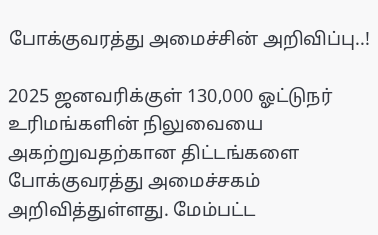போக்குவரத்து அமைச்சின் அறிவிப்பு..!

2025 ஜனவரிக்குள் 130,000 ஓட்டுநர் உரிமங்களின் நிலுவையை அகற்றுவதற்கான திட்டங்களை போக்குவரத்து அமைச்சகம் அறிவித்துள்ளது. மேம்பட்ட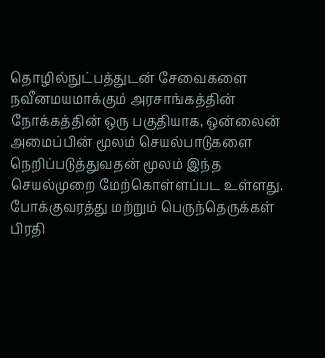தொழில்நுட்பத்துடன் சேவைகளை நவீனமயமாக்கும் அரசாங்கத்தின் நோக்கத்தின் ஒரு பகுதியாக, ஒன்லைன் அமைப்பின் மூலம் செயல்பாடுகளை நெறிப்படுத்துவதன் மூலம் இந்த செயல்முறை மேற்கொள்ளப்பட உள்ளது. போக்குவரத்து மற்றும் பெருந்தெருக்கள் பிரதி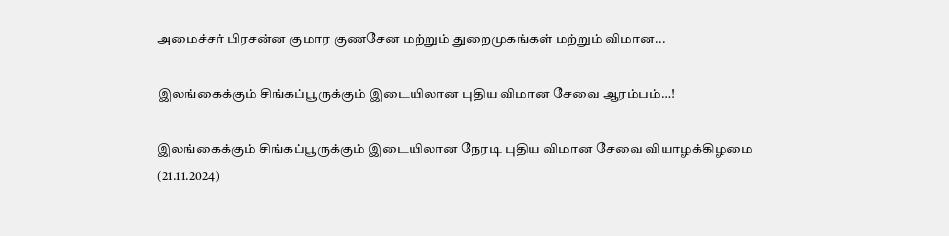அமைச்சர் பிரசன்ன குமார குணசேன மற்றும் துறைமுகங்கள் மற்றும் விமான...

இலங்கைக்கும் சிங்கப்பூருக்கும் இடையிலான புதிய விமான சேவை ஆரம்பம்…!

இலங்கைக்கும் சிங்கப்பூருக்கும் இடையிலான நேரடி புதிய விமான சேவை வியாழக்கிழமை (21.11.2024)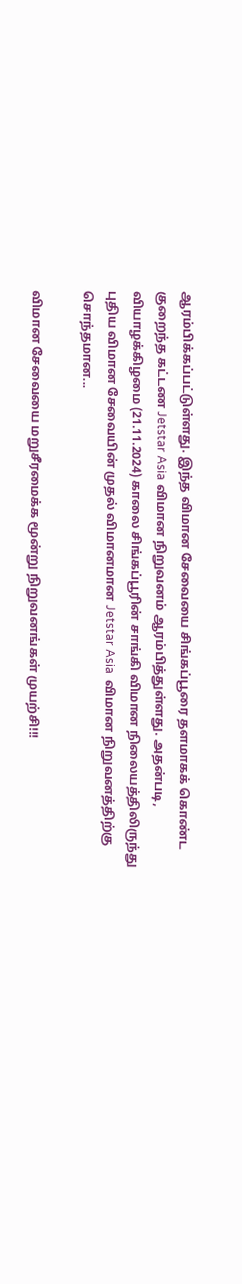ஆரம்பிக்கப்பட்டுள்ளது. இந்த விமான சேவையை சிங்கப்பூரை தளமாகக் கொண்ட குறைந்த கட்டண Jetstar Asia விமான நிறுவனம் ஆரம்பித்துள்ளது. அதன்படி, வியாழக்கிழமை (21.11.2024) காலை சிங்கப்பூரின் சாங்கி விமான நிலையத்திலிருந்து புதிய விமான சேவையின் முதல் விமானமான Jetstar Asia  விமான நிறுவனத்திற்கு சொந்தமான...

விமான சேவையை மறுசீரமைக்க மூன்று நிறுவனங்கள் முயற்சி!!!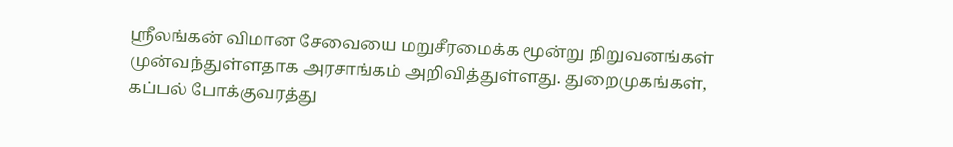ஸ்ரீலங்கன் விமான சேவையை மறுசீரமைக்க மூன்று நிறுவனங்கள் முன்வந்துள்ளதாக அரசாங்கம் அறிவித்துள்ளது. துறைமுகங்கள், கப்பல் போக்குவரத்து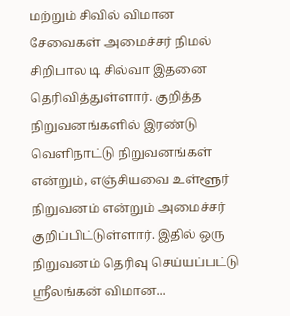மற்றும் சிவில் விமான சேவைகள் அமைச்சர் நிமல் சிறிபால டி சில்வா இதனை தெரிவித்துள்ளார். குறித்த நிறுவனங்களில் இரண்டு வெளிநாட்டு நிறுவனங்கள் என்றும், எஞ்சியவை உள்ளூர் நிறுவனம் என்றும் அமைச்சர் குறிப்பிட்டுள்ளார். இதில் ஒரு நிறுவனம் தெரிவு செய்யப்பட்டு ஸ்ரீலங்கன் விமான...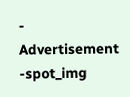- Advertisement -spot_img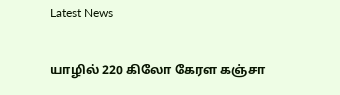Latest News

யாழில் 220 கிலோ கேரள கஞ்சா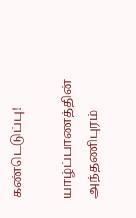கண்டெடுப்பு!

யாழ்ப்பாணத்தின் அந்தணிபுரம்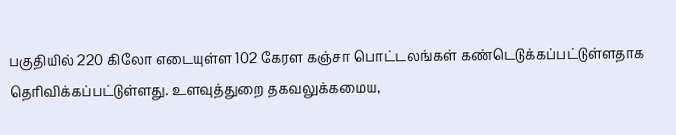பகுதியில் 220 கிலோ எடையுள்ள 102 கேரள கஞ்சா பொட்டலங்கள் கண்டெடுக்கப்பட்டுள்ளதாக தெரிவிக்கப்பட்டுள்ளது. உளவுத்துறை தகவலுக்கமைய,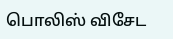பொலிஸ் விசேட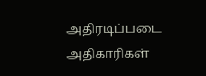அதிரடிப்படை அதிகாரிகள்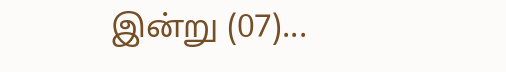இன்று (07)...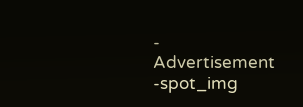- Advertisement -spot_img